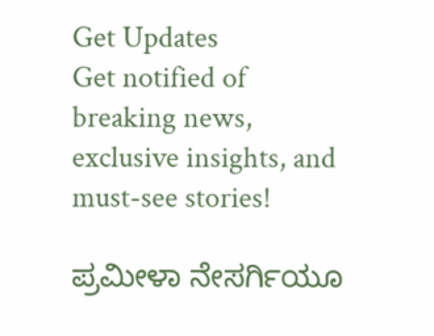Get Updates
Get notified of breaking news, exclusive insights, and must-see stories!

ಪ್ರಮೀಳಾ ನೇಸರ್ಗಿಯೂ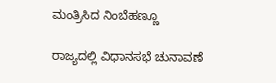ಮಂತ್ರಿಸಿದ ನಿಂಬೆಹಣ್ಣೂ

ರಾಜ್ಯದಲ್ಲಿ ವಿಧಾನಸಭೆ ಚುನಾವಣೆ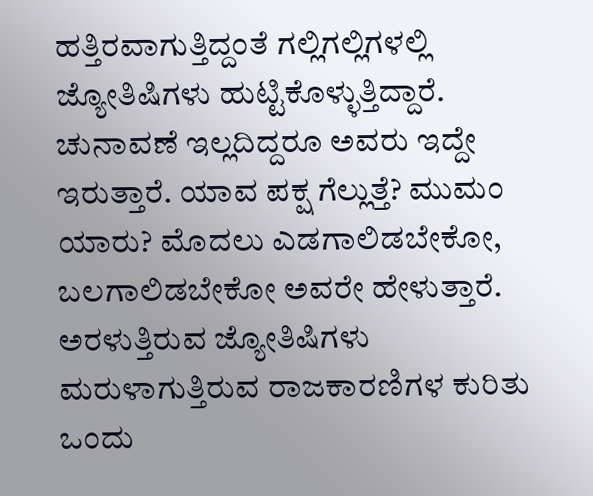ಹತ್ತಿರವಾಗುತ್ತಿದ್ದಂತೆ ಗಲ್ಲಿಗಲ್ಲಿಗಳಲ್ಲಿ ಜ್ಯೋತಿಷಿಗಳು ಹುಟ್ಟಿಕೊಳ್ಳುತ್ತಿದ್ದಾರೆ. ಚುನಾವಣೆ ಇಲ್ಲದಿದ್ದರೂ ಅವರು ಇದ್ದೇ ಇರುತ್ತಾರೆ. ಯಾವ ಪಕ್ಷ ಗೆಲ್ಲುತ್ತೆ? ಮುಮಂ ಯಾರು? ಮೊದಲು ಎಡಗಾಲಿಡಬೇಕೋ, ಬಲಗಾಲಿಡಬೇಕೋ ಅವರೇ ಹೇಳುತ್ತಾರೆ. ಅರಳುತ್ತಿರುವ ಜ್ಯೋತಿಷಿಗಳು ಮರುಳಾಗುತ್ತಿರುವ ರಾಜಕಾರಣಿಗಳ ಕುರಿತು ಒಂದು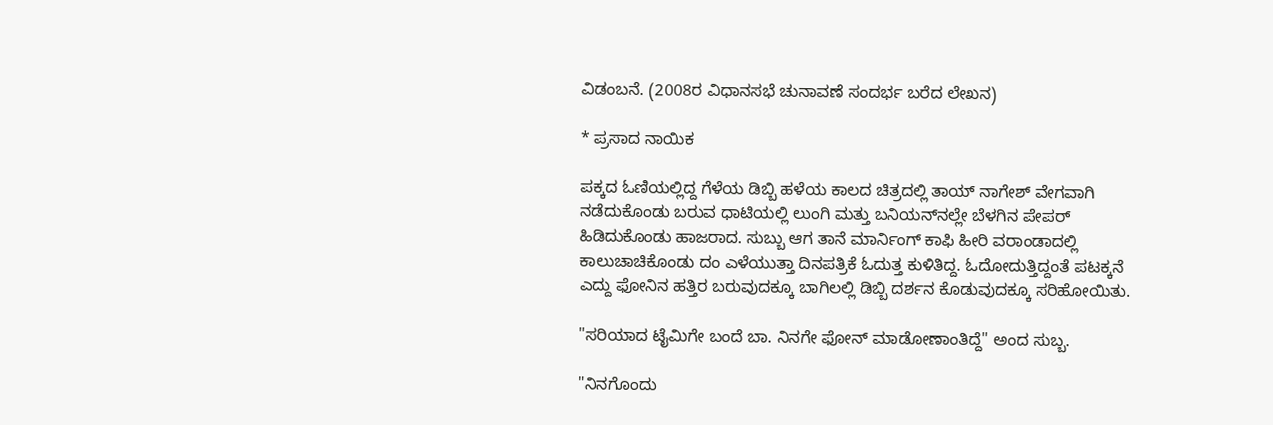ವಿಡಂಬನೆ. (2008ರ ವಿಧಾನಸಭೆ ಚುನಾವಣೆ ಸಂದರ್ಭ ಬರೆದ ಲೇಖನ)

* ಪ್ರಸಾದ ನಾಯಿಕ

ಪಕ್ಕದ ಓಣಿಯಲ್ಲಿದ್ದ ಗೆಳೆಯ ಡಿಬ್ಬಿ ಹಳೆಯ ಕಾಲದ ಚಿತ್ರದಲ್ಲಿ ತಾಯ್ ನಾಗೇಶ್ ವೇಗವಾಗಿ ನಡೆದುಕೊಂಡು ಬರುವ ಧಾಟಿಯಲ್ಲಿ ಲುಂಗಿ ಮತ್ತು ಬನಿಯನ್‌ನಲ್ಲೇ ಬೆಳಗಿನ ಪೇಪರ್ ಹಿಡಿದುಕೊಂಡು ಹಾಜರಾದ. ಸುಬ್ಬು ಆಗ ತಾನೆ ಮಾರ್ನಿಂಗ್ ಕಾಫಿ ಹೀರಿ ವರಾಂಡಾದಲ್ಲಿ ಕಾಲುಚಾಚಿಕೊಂಡು ದಂ ಎಳೆಯುತ್ತಾ ದಿನಪತ್ರಿಕೆ ಓದುತ್ತ ಕುಳಿತಿದ್ದ. ಓದೋದುತ್ತಿದ್ದಂತೆ ಪಟಕ್ಕನೆ ಎದ್ದು ಫೋನಿನ ಹತ್ತಿರ ಬರುವುದಕ್ಕೂ ಬಾಗಿಲಲ್ಲಿ ಡಿಬ್ಬಿ ದರ್ಶನ ಕೊಡುವುದಕ್ಕೂ ಸರಿಹೋಯಿತು.

"ಸರಿಯಾದ ಟೈಮಿಗೇ ಬಂದೆ ಬಾ. ನಿನಗೇ ಫೋನ್ ಮಾಡೋಣಾಂತಿದ್ದೆ" ಅಂದ ಸುಬ್ಬ.

"ನಿನಗೊಂದು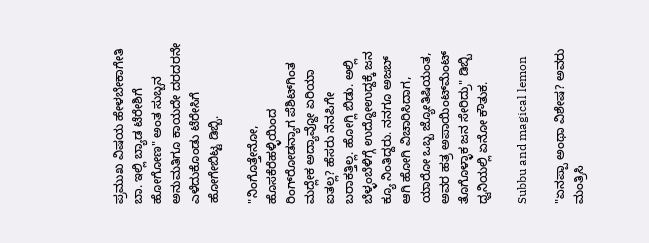ಪ್ರಮುಖ ವಿಷಯ ಹೇಳಬೇಕಾಗೇತಿ ಬಾ. ಇಲ್ಲಿ ಬ್ಯಾಡ ಟೆರೇಶಿಗೆ ಹೋಗೋಣ" ಅಂತ ಸುಬ್ಬನ ಅನುಮತಿಗೂ ಕಾಯದೇ ದರದರನೇ ಎಳೆದುಕೊಂಡು ಟೆರೇಸಿಗೆ ಹೋಗೇಬಿಟ್ಟ ಡಿಬ್ಬಿ.

"ನಿಂಗೊತ್ತೇನೋ, ಹೊಸಕೆರೆಹಳ್ಳಿಯಿಂದ ರಿಂಗ್‌ರೋಡನ್ಯಾಗ ಪೆಶಿಟ್‌ಗಿಂತ ಮದ್ಲೇಕ ಅದ್ಯಾವ್ದೋ ಏರಿಯಾ ಐತಲ್ಲ? ಹೆಸರು ನೆನಪಿಗೇ ಬರಾಕತ್ತಿಲ್ಲ. ಹೋಗ್ಲಿ ಬಿಡು. ಅಲ್ಲಿ ಬೆಳ್ಳಂಬೆಳಿಗ್ಗೆ ಉದ್ದೋಉದ್ದಕ್ಕೆ ಜನ ಕ್ಯೂ ನಿಂತಿದ್ದರು. ನನಗೂ ಅಜಬ್ ಆಗಿ ಹೋಗಿ ವಿಚಾರಿಸಿದಾಗ, ಯಾರೋ ಒಬ್ಬ ಜ್ಯೋತಿಷಿಯಂತ, ಅವರ ಹತ್ರ ಅಪಾಯಿಂಟ್‌ಮೆಂಟ್ ತೊಗೊಳ್ಳಾಕ ಜನ ಸೇರಿದ್ರು" ಡಿಬ್ಬಿ ಧ್ವನಿಯಲ್ಲಿ ಏನೋ ಕೌತುಕ.

Subbu and magical lemon

"ಏನಪ್ಪಾ ಅಂಥಾ ವಿಶೇಷ? ಅವರು ಮಂತ್ರಿಸಿ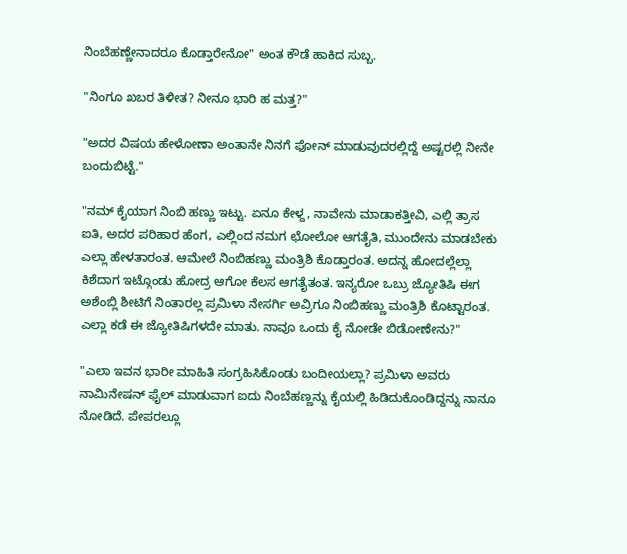ನಿಂಬೆಹಣ್ಣೇನಾದರೂ ಕೊಡ್ತಾರೇನೋ" ಅಂತ ಕೌಡೆ ಹಾಕಿದ ಸುಬ್ಬ.

"ನಿಂಗೂ ಖಬರ ತಿಳೀತ? ನೀನೂ ಭಾರಿ ಹ ಮತ್ತ?"

"ಅದರ ವಿಷಯ ಹೇಳೋಣಾ ಅಂತಾನೇ ನಿನಗೆ ಫೋನ್ ಮಾಡುವುದರಲ್ಲಿದ್ದೆ ಅಷ್ಟರಲ್ಲಿ ನೀನೇ ಬಂದುಬಿಟ್ಟೆ."

"ನಮ್ ಕೈಯಾಗ ನಿಂಬಿ ಹಣ್ಣು ಇಟ್ಟು. ಏನೂ ಕೇಳ್ದ, ನಾವೇನು ಮಾಡಾಕತ್ತೀವಿ, ಎಲ್ಲಿ ತ್ರಾಸ ಐತಿ, ಅದರ ಪರಿಹಾರ ಹೆಂಗ, ಎಲ್ಲಿಂದ ನಮಗ ಛೋಲೋ ಆಗತೈತಿ, ಮುಂದೇನು ಮಾಡಬೇಕು ಎಲ್ಲಾ ಹೇಳತಾರಂತ. ಆಮೇಲೆ ನಿಂಬಿಹಣ್ಣು ಮಂತ್ರಿಶಿ ಕೊಡ್ತಾರಂತ. ಅದನ್ನ ಹೋದಲ್ಲೆಲ್ಲಾ ಕಿಶೆದಾಗ ಇಟ್ಗೊಂಡು ಹೋದ್ರ ಆಗೋ ಕೆಲಸ ಆಗತೈತಂತ. ಇನ್ಯರೋ ಒಬ್ರು ಜ್ಯೋತಿಷಿ ಈಗ ಅಶೆಂಬ್ಲಿ ಶೀಟಿಗೆ ನಿಂತಾರಲ್ಲ ಪ್ರಮಿಳಾ ನೇಸರ್ಗಿ ಅವ್ರಿಗೂ ನಿಂಬಿಹಣ್ಣು ಮಂತ್ರಿಶಿ ಕೊಟ್ಟಾರಂತ. ಎಲ್ಲಾ ಕಡೆ ಈ ಜ್ಯೋತಿಷಿಗಳದೇ ಮಾತು. ನಾವೂ ಒಂದು ಕೈ ನೋಡೇ ಬಿಡೋಣೇನು?"

"ಎಲಾ ಇವನ ಭಾರೀ ಮಾಹಿತಿ ಸಂಗ್ರಹಿಸಿಕೊಂಡು ಬಂದೀಯಲ್ಲಾ? ಪ್ರಮಿಳಾ ಅವರು ನಾಮಿನೇಷನ್ ಫೈಲ್ ಮಾಡುವಾಗ ಐದು ನಿಂಬೆಹಣ್ಣನ್ನು ಕೈಯಲ್ಲಿ ಹಿಡಿದುಕೊಂಡಿದ್ದನ್ನು ನಾನೂ ನೋಡಿದೆ. ಪೇಪರಲ್ಲೂ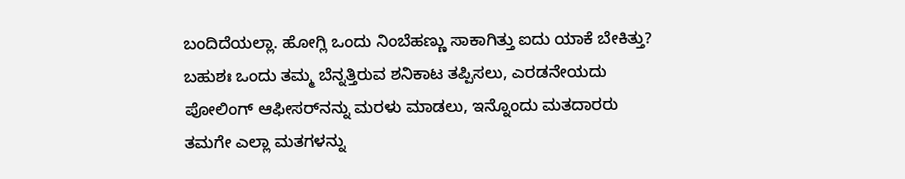ಬಂದಿದೆಯಲ್ಲಾ. ಹೋಗ್ಲಿ ಒಂದು ನಿಂಬೆಹಣ್ಣು ಸಾಕಾಗಿತ್ತು ಐದು ಯಾಕೆ ಬೇಕಿತ್ತು? ಬಹುಶಃ ಒಂದು ತಮ್ಮ ಬೆನ್ನತ್ತಿರುವ ಶನಿಕಾಟ ತಪ್ಪಿಸಲು, ಎರಡನೇಯದು ಪೋಲಿಂಗ್ ಆಫೀಸರ್‌ನನ್ನು ಮರಳು ಮಾಡಲು, ಇನ್ನೊಂದು ಮತದಾರರು ತಮಗೇ ಎಲ್ಲಾ ಮತಗಳನ್ನು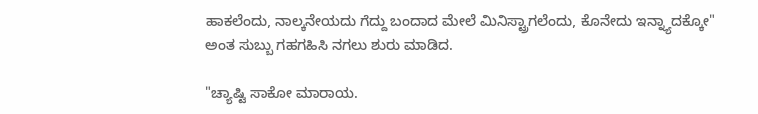ಹಾಕಲೆಂದು, ನಾಲ್ಕನೇಯದು ಗೆದ್ದು ಬಂದಾದ ಮೇಲೆ ಮಿನಿಸ್ಟ್ರಾಗಲೆಂದು, ಕೊನೇದು ಇನ್ನ್ಯಾದಕ್ಕೋ" ಅಂತ ಸುಬ್ಬು ಗಹಗಹಿಸಿ ನಗಲು ಶುರು ಮಾಡಿದ.

"ಚ್ಯಾಷ್ಟಿ ಸಾಕೋ ಮಾರಾಯ.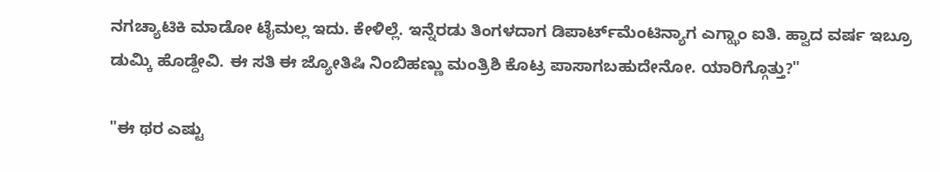ನಗಚ್ಯಾಟಿಕಿ ಮಾಡೋ ಟೈಮಲ್ಲ ಇದು. ಕೇಳಿಲ್ಲೆ. ಇನ್ನೆರಡು ತಿಂಗಳದಾಗ ಡಿಪಾರ್ಟ್‌ಮೆಂಟಿನ್ಯಾಗ ಎಗ್ಝಾಂ ಐತಿ. ಹ್ವಾದ ವರ್ಷ ಇಬ್ರೂ ಡುಮ್ಕಿ ಹೊಡ್ದೇವಿ. ಈ ಸತಿ ಈ ಜ್ಯೋತಿಷಿ ನಿಂಬಿಹಣ್ಣು ಮಂತ್ರಿಶಿ ಕೊಟ್ರ ಪಾಸಾಗಬಹುದೇನೋ. ಯಾರಿಗ್ಗೊತ್ತು?"

"ಈ ಥರ ಎಷ್ಟು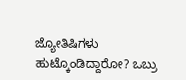ಜ್ಯೋತಿಷಿಗಳು ಹುಟ್ಕೊಂಡಿದ್ದಾರೋ? ಒಬ್ರು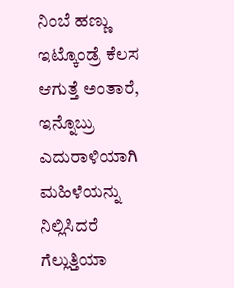ನಿಂಬೆ ಹಣ್ಣು ಇಟ್ಕೊಂಡ್ರೆ ಕೆಲಸ ಆಗುತ್ತೆ ಅಂತಾರೆ, ಇನ್ನೊಬ್ರು ಎದುರಾಳಿಯಾಗಿ ಮಹಿಳೆಯನ್ನು ನಿಲ್ಲಿಸಿದರೆ ಗೆಲ್ಲುತ್ತಿಯಾ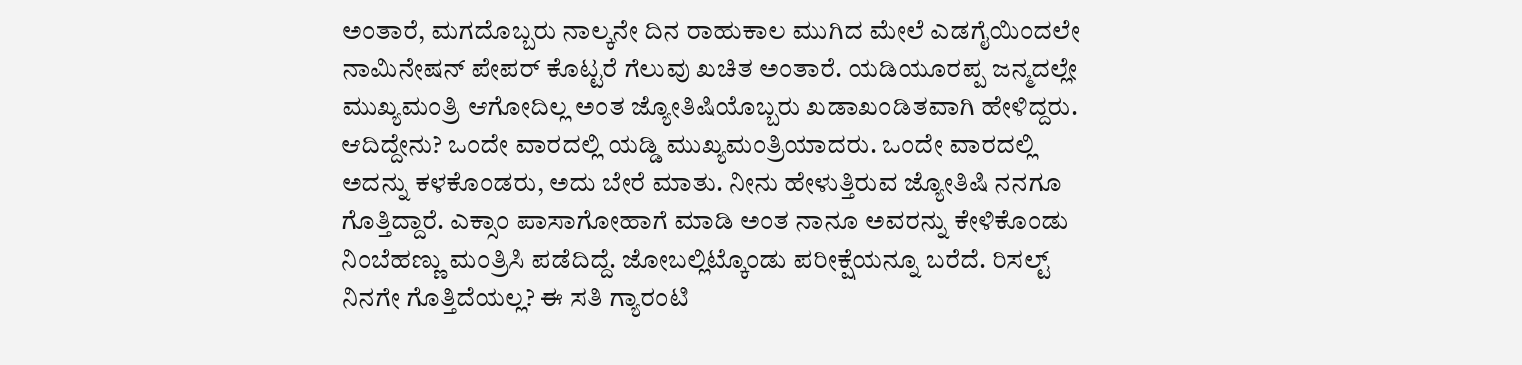ಅಂತಾರೆ, ಮಗದೊಬ್ಬರು ನಾಲ್ಕನೇ ದಿನ ರಾಹುಕಾಲ ಮುಗಿದ ಮೇಲೆ ಎಡಗೈಯಿಂದಲೇ ನಾಮಿನೇಷನ್ ಪೇಪರ್ ಕೊಟ್ಟರೆ ಗೆಲುವು ಖಚಿತ ಅಂತಾರೆ. ಯಡಿಯೂರಪ್ಪ ಜನ್ಮದಲ್ಲೇ ಮುಖ್ಯಮಂತ್ರಿ ಆಗೋದಿಲ್ಲ ಅಂತ ಜ್ಯೋತಿಷಿಯೊಬ್ಬರು ಖಡಾಖಂಡಿತವಾಗಿ ಹೇಳಿದ್ದರು. ಆದಿದ್ದೇನು? ಒಂದೇ ವಾರದಲ್ಲಿ ಯಡ್ಡಿ ಮುಖ್ಯಮಂತ್ರಿಯಾದರು. ಒಂದೇ ವಾರದಲ್ಲಿ ಅದನ್ನು ಕಳಕೊಂಡರು, ಅದು ಬೇರೆ ಮಾತು. ನೀನು ಹೇಳುತ್ತಿರುವ ಜ್ಯೋತಿಷಿ ನನಗೂ ಗೊತ್ತಿದ್ದಾರೆ. ಎಕ್ಸಾಂ ಪಾಸಾಗೋಹಾಗೆ ಮಾಡಿ ಅಂತ ನಾನೂ ಅವರನ್ನು ಕೇಳಿಕೊಂಡು ನಿಂಬೆಹಣ್ಣು ಮಂತ್ರಿಸಿ ಪಡೆದಿದ್ದೆ. ಜೋಬಲ್ಲಿಟ್ಕೊಂಡು ಪರೀಕ್ಷೆಯನ್ನೂ ಬರೆದೆ. ರಿಸಲ್ಟ್ ನಿನಗೇ ಗೊತ್ತಿದೆಯಲ್ಲ? ಈ ಸತಿ ಗ್ಯಾರಂಟಿ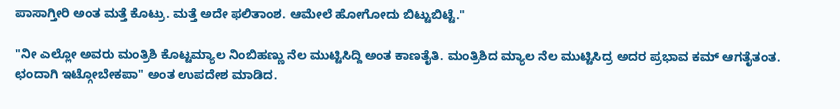ಪಾಸಾಗ್ತೀರಿ ಅಂತ ಮತ್ತೆ ಕೊಟ್ರು. ಮತ್ತೆ ಅದೇ ಫಲಿತಾಂಶ. ಆಮೇಲೆ ಹೋಗೋದು ಬಿಟ್ಟುಬಿಟ್ಟೆ."

"ನೀ ಎಲ್ಲೋ ಅವರು ಮಂತ್ರಿಶಿ ಕೊಟ್ಟಮ್ಯಾಲ ನಿಂಬಿಹಣ್ಣು ನೆಲ ಮುಟ್ಟಿಸಿದ್ದಿ ಅಂತ ಕಾಣತೈತಿ. ಮಂತ್ರಿಶಿದ ಮ್ಯಾಲ ನೆಲ ಮುಟ್ಟಿಸಿದ್ರ ಅದರ ಪ್ರಭಾವ ಕಮ್ ಆಗತೈತಂತ. ಛಂದಾಗಿ ಇಟ್ಗೋಬೇಕಪಾ" ಅಂತ ಉಪದೇಶ ಮಾಡಿದ.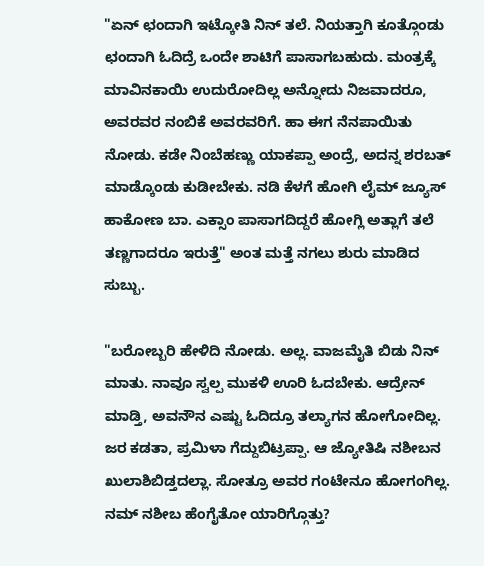"ಏನ್ ಛಂದಾಗಿ ಇಟ್ಕೋತಿ ನಿನ್ ತಲೆ. ನಿಯತ್ತಾಗಿ ಕೂತ್ಗೊಂಡು ಛಂದಾಗಿ ಓದಿದ್ರೆ ಒಂದೇ ಶಾಟಿಗೆ ಪಾಸಾಗಬಹುದು. ಮಂತ್ರಕ್ಕೆ ಮಾವಿನಕಾಯಿ ಉದುರೋದಿಲ್ಲ ಅನ್ನೋದು ನಿಜವಾದರೂ, ಅವರವರ ನಂಬಿಕೆ ಅವರವರಿಗೆ. ಹಾ ಈಗ ನೆನಪಾಯಿತು ನೋಡು. ಕಡೇ ನಿಂಬೆಹಣ್ಣು ಯಾಕಪ್ಪಾ ಅಂದ್ರೆ, ಅದನ್ನ ಶರಬತ್ ಮಾಡ್ಕೊಂಡು ಕುಡೀಬೇಕು. ನಡಿ ಕೆಳಗೆ ಹೋಗಿ ಲೈಮ್ ಜ್ಯೂಸ್ ಹಾಕೋಣ ಬಾ. ಎಕ್ಸಾಂ ಪಾಸಾಗದಿದ್ದರೆ ಹೋಗ್ಲಿ ಅತ್ಲಾಗೆ ತಲೆ ತಣ್ಣಗಾದರೂ ಇರುತ್ತೆ" ಅಂತ ಮತ್ತೆ ನಗಲು ಶುರು ಮಾಡಿದ ಸುಬ್ಬು.

"ಬರೋಬ್ಬರಿ ಹೇಳಿದಿ ನೋಡು. ಅಲ್ಲ. ವಾಜಮೈತಿ ಬಿಡು ನಿನ್ ಮಾತು. ನಾವೂ ಸ್ವಲ್ಪ ಮುಕಳಿ ಊರಿ ಓದಬೇಕು. ಆದ್ರೇನ್ ಮಾಡ್ತಿ, ಅವನೌನ ಎಷ್ಟು ಓದಿದ್ರೂ ತಲ್ಯಾಗನ ಹೋಗೋದಿಲ್ಲ. ಜರ ಕಡತಾ, ಪ್ರಮಿಳಾ ಗೆದ್ದುಬಿಟ್ರಪ್ಪಾ. ಆ ಜ್ಯೋತಿಷಿ ನಶೀಬನ ಖುಲಾಶಿಬಿಡ್ತದಲ್ಲಾ. ಸೋತ್ರೂ ಅವರ ಗಂಟೇನೂ ಹೋಗಂಗಿಲ್ಲ. ನಮ್ ನಶೀಬ ಹೆಂಗೈತೋ ಯಾರಿಗ್ಗೊತ್ತು?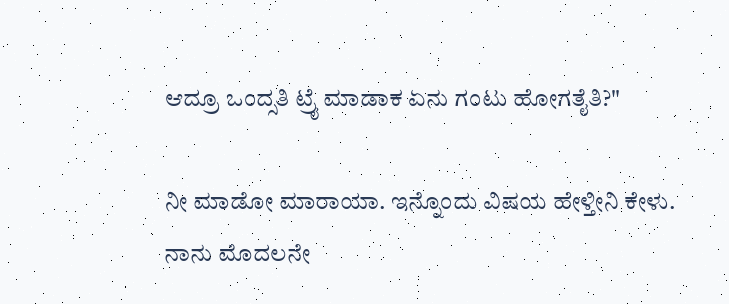ಆದ್ರೂ ಒಂದ್ಸತಿ ಟ್ರೈ ಮಾಡಾಕ ಏನು ಗಂಟು ಹೋಗತೈತಿ?"

ನೀ ಮಾಡೋ ಮಾರಾಯಾ. ಇನ್ನೊಂದು ವಿಷಯ ಹೇಳ್ತೀನಿ ಕೇಳು. ನಾನು ಮೊದಲನೇ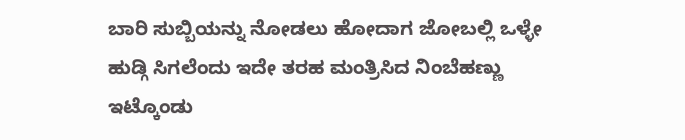ಬಾರಿ ಸುಬ್ಬಿಯನ್ನು ನೋಡಲು ಹೋದಾಗ ಜೋಬಲ್ಲಿ ಒಳ್ಳೇ ಹುಡ್ಗಿ ಸಿಗಲೆಂದು ಇದೇ ತರಹ ಮಂತ್ರಿಸಿದ ನಿಂಬೆಹಣ್ಣು ಇಟ್ಕೊಂಡು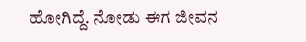ಹೋಗಿದ್ದೆ. ನೋಡು ಈಗ ಜೀವನ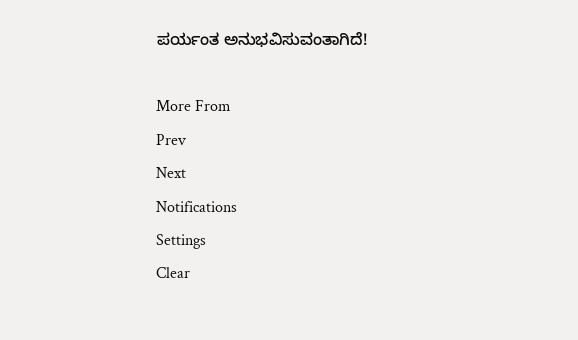ಪರ್ಯಂತ ಅನುಭವಿಸುವಂತಾಗಿದೆ!

More From
Prev
Next
Notifications
Settings
Clear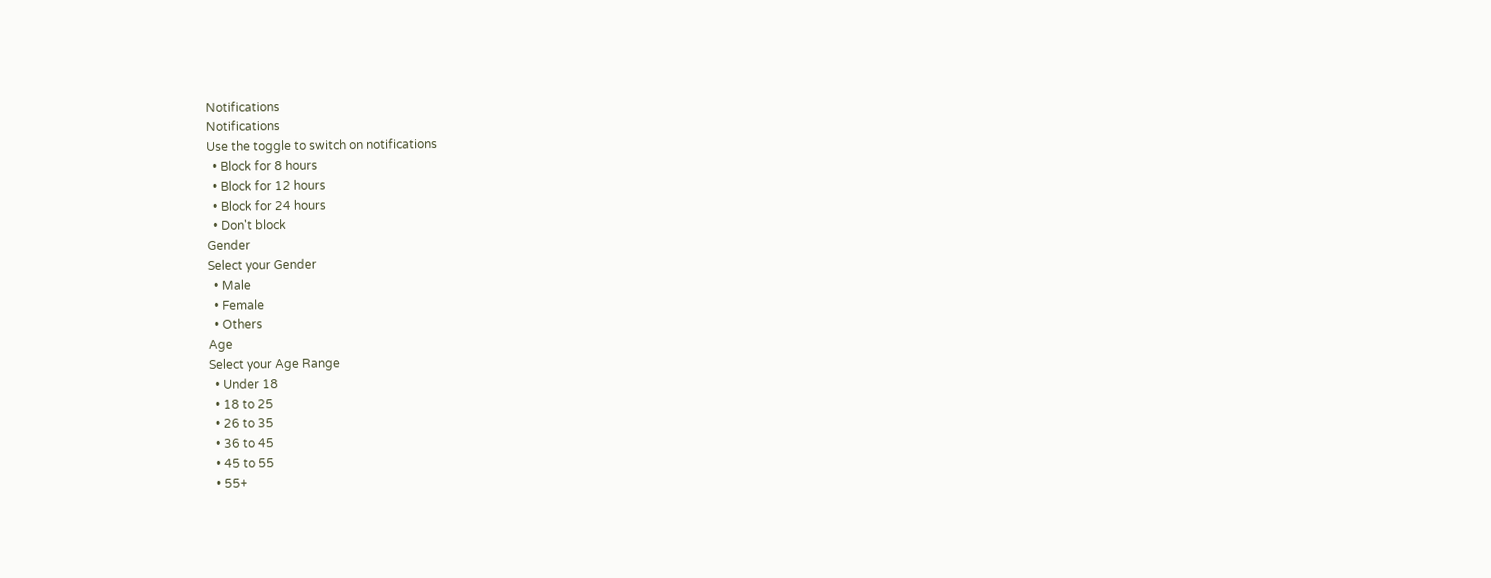Notifications
Notifications
Use the toggle to switch on notifications
  • Block for 8 hours
  • Block for 12 hours
  • Block for 24 hours
  • Don't block
Gender
Select your Gender
  • Male
  • Female
  • Others
Age
Select your Age Range
  • Under 18
  • 18 to 25
  • 26 to 35
  • 36 to 45
  • 45 to 55
  • 55+